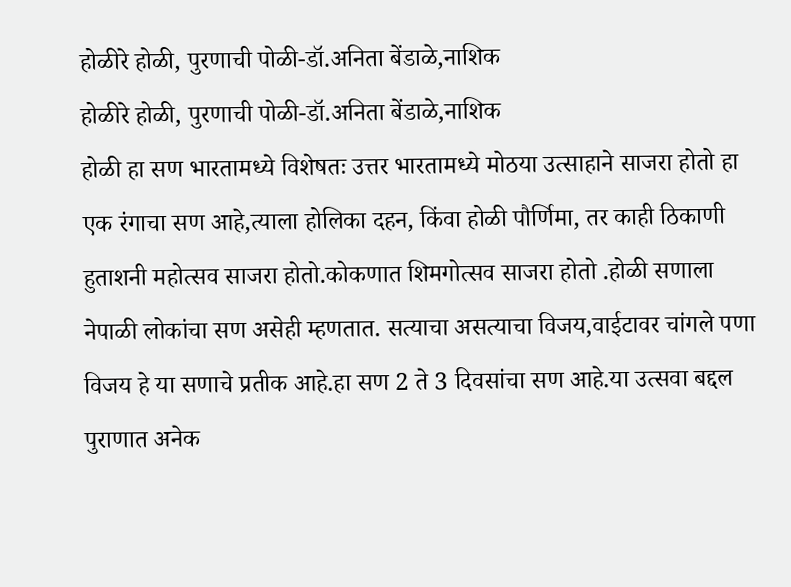होळीरे होळी, पुरणाची पोळी-डॉ.अनिता बेंडाळे,नाशिक
होळीरे होळी, पुरणाची पोळी-डॉ.अनिता बेंडाळे,नाशिक
होळी हा सण भारतामध्ये विशेषतः उत्तर भारतामध्ये मोठया उत्साहाने साजरा होतो हा एक रंगाचा सण आहे,त्याला होलिका दहन, किंवा होळी पौर्णिमा, तर काही ठिकाणी हुताशनी महोत्सव साजरा होतो.कोकणात शिमगोत्सव साजरा होतो .होळी सणाला नेपाळी लोकांचा सण असेही म्हणतात. सत्याचा असत्याचा विजय,वाईटावर चांगले पणा विजय हे या सणाचे प्रतीक आहे.हा सण 2 ते 3 दिवसांचा सण आहे.या उत्सवा बद्दल पुराणात अनेक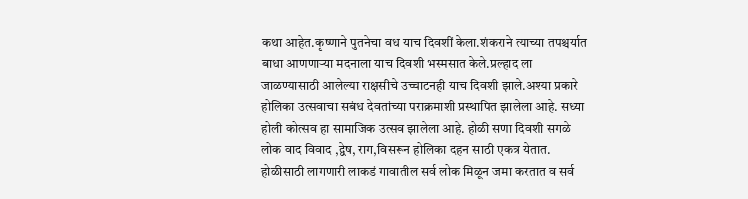कथा आहेत.कृष्णाने पुतनेचा वध याच दिवशीं केला.शंकराने त्याच्या तपश्चर्यात बाधा आणणाऱ्या मदनाला याच दिवशी भस्मसात केले.प्रल्हाद ला
जाळण्यासाठी आलेल्या राक्षसीचे उच्चाटनही याच दिवशी झाले.अश्या प्रकारे होलिका उत्सवाचा सबंध देवतांच्या पराक्रमाशी प्रस्थापित झालेला आहे. सध्या होली कोत्सव हा सामाजिक उत्सव झालेला आहे. होळी सणा दिवशी सगळे लोक वाद विवाद ,द्वेष, राग,विसरून होलिका दहन साठी एकत्र येतात. होळीसाठी लागणारी लाकडं गावातील सर्व लोक मिळून जमा करतात व सर्व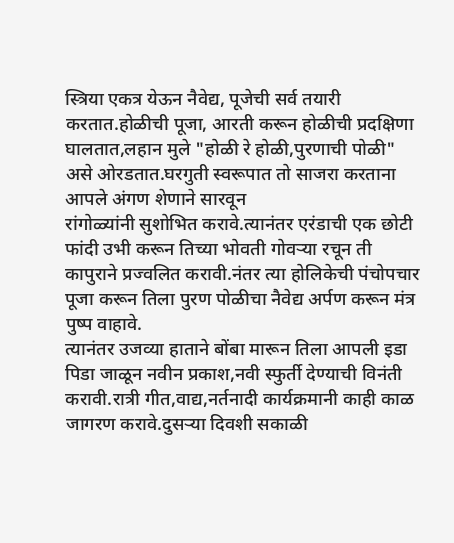स्त्रिया एकत्र येऊन नैवेद्य, पूजेची सर्व तयारी करतात.होळीची पूजा, आरती करून होळीची प्रदक्षिणा घालतात,लहान मुले "होळी रे होळी,पुरणाची पोळी" असे ओरडतात.घरगुती स्वरूपात तो साजरा करताना आपले अंगण शेणाने सारवून
रांगोळ्यांनी सुशोभित करावे.त्यानंतर एरंडाची एक छोटी फांदी उभी करून तिच्या भोवती गोवऱ्या रचून ती कापुराने प्रज्वलित करावी.नंतर त्या होलिकेची पंचोपचार पूजा करून तिला पुरण पोळीचा नैवेद्य अर्पण करून मंत्र पुष्प वाहावे.
त्यानंतर उजव्या हाताने बोंबा मारून तिला आपली इडा पिडा जाळून नवीन प्रकाश,नवी स्फुर्ती देण्याची विनंती करावी.रात्री गीत,वाद्य,नर्तनादी कार्यक्रमानी काही काळ जागरण करावे.दुसऱ्या दिवशी सकाळी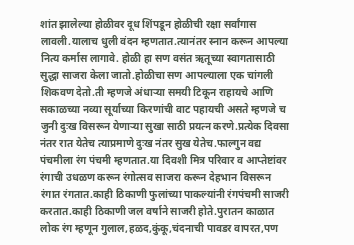शांत झालेल्या होळीवर दूध शिंपडून होळीची रक्षा सर्वांगास लावली.यालाच धुली वंदन म्हणतात.त्यानंतर स्नान करून आपल्या नित्य कर्मास लागावे. होळी हा सण वसंत ऋतूच्या स्वागतासाठी सुद्धा साजरा केला जातो.होळीचा सण आपल्याला एक चांगली शिकवण देतो.ती म्हणजे अंधाऱ्या समयी टिकून राहायचे आणि सकाळच्या नव्या सूर्याच्या किरणांची वाट पहायची असते म्हणजे च जुनी दुःख विसरून येणाऱ्या सुखा साठी प्रयत्न करणे.प्रत्येक दिवसा नंतर रात येतेच त्याप्रमाणे दुःख नंतर सुख येतेच.फाल्गुन वद्य पंचमीला रंग पंचमी म्हणतात.या दिवशी मित्र परिवार व आप्तेष्टांवर रंगाची उधळण करून रंगोत्सव साजरा करून देहभान विसरून रंगात रंगतात.काही ठिकाणी फुलांच्या पाकल्यांनी रंगपंचमी साजरी करतात.काही ठिकाणी जल वर्षाने साजरी होते.पुरातन काळात लोक रंग म्हणून गुलाल,हळद,कुंकू,चंदनाची पावडर वापरत,पण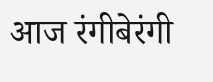आज रंगीबेरंगी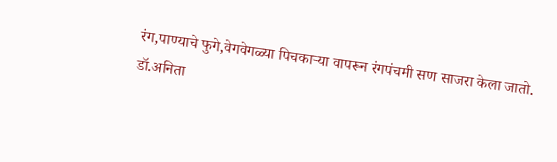रंग,पाण्याचे फुगे,वेगवेगळ्या पिचकाऱ्या वापरून रंगपंचमी सण साजरा केला जातो.
डॉ.अनिता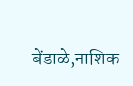बेंडाळे,नाशिक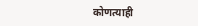कोणत्याही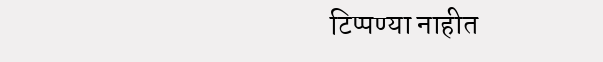टिप्पण्या नाहीत